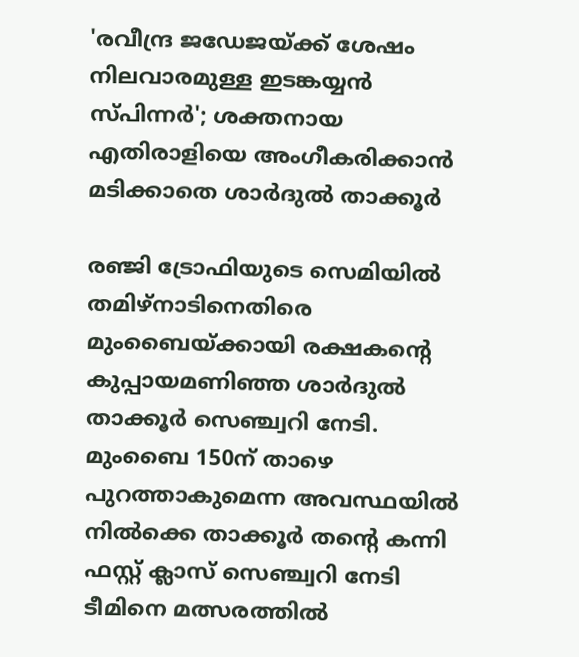'രവീന്ദ്ര ജഡേജയ്ക്ക് ശേഷം നിലവാരമുള്ള ഇടങ്കയ്യന്‍ സ്പിന്നര്‍'; ശക്തനായ എതിരാളിയെ അംഗീകരിക്കാന്‍ മടിക്കാതെ ശാര്‍ദുല്‍ താക്കൂര്‍

രഞ്ജി ട്രോഫിയുടെ സെമിയില്‍ തമിഴ്നാടിനെതിരെ മുംബൈയ്ക്കായി രക്ഷകന്റെ കുപ്പായമണിഞ്ഞ ശാര്‍ദുല്‍ താക്കൂര്‍ സെഞ്ച്വറി നേടി. മുംബൈ 150ന് താഴെ പുറത്താകുമെന്ന അവസ്ഥയില്‍ നില്‍ക്കെ താക്കൂര്‍ തന്റെ കന്നി ഫസ്റ്റ് ക്ലാസ് സെഞ്ച്വറി നേടി ടീമിനെ മത്സരത്തില്‍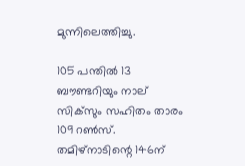മുന്നിലെത്തിച്ചു.

105 പന്തില്‍ 13 ബൗണ്ടറിയും നാല് സിക്‌സും സഹിതം താരം 109 റണ്‍സ്. തമിഴ്‌നാടിന്റെ 146ന്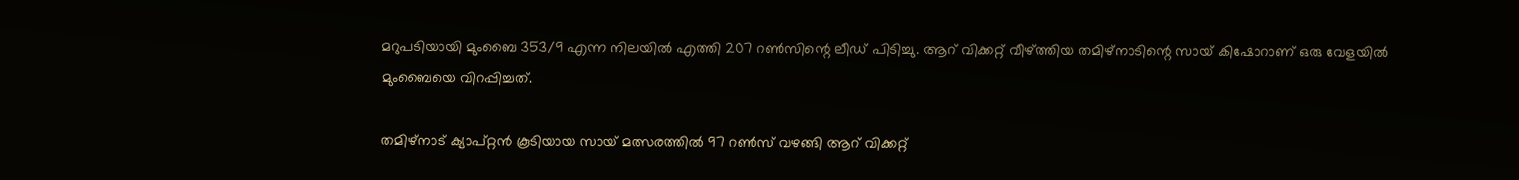മറുപടിയായി മുംബൈ 353/9 എന്ന നിലയില്‍ എത്തി 207 റണ്‍സിന്റെ ലീഡ് പിടിച്ചു. ആറ് വിക്കറ്റ് വീഴ്ത്തിയ തമിഴ്നാടിന്റെ സായ് കിഷോറാണ് ഒരു വേളയില്‍ മുംബൈയെ വിറപ്പിച്ചത്.

തമിഴ്നാട് ക്യാപ്റ്റന്‍ കൂടിയായ സായ് മത്സരത്തില്‍ 97 റണ്‍സ് വഴങ്ങി ആറ് വിക്കറ്റ്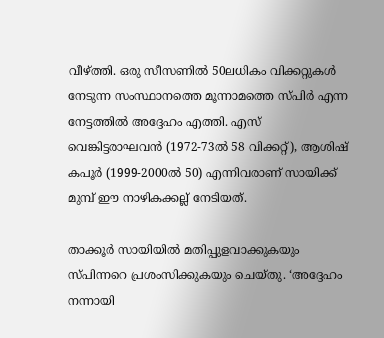വീഴ്ത്തി. ഒരു സീസണില്‍ 50ലധികം വിക്കറ്റുകള്‍ നേടുന്ന സംസ്ഥാനത്തെ മൂന്നാമത്തെ സ്പിര്‍ എന്ന നേട്ടത്തില്‍ അദ്ദേഹം എത്തി. എസ് വെങ്കിട്ടരാഘവന്‍ (1972-73ല്‍ 58 വിക്കറ്റ്), ആശിഷ് കപൂര്‍ (1999-2000ല്‍ 50) എന്നിവരാണ് സായിക്ക് മുമ്പ് ഈ നാഴികക്കല്ല് നേടിയത്.

താക്കൂര്‍ സായിയില്‍ മതിപ്പുളവാക്കുകയും സ്പിന്നറെ പ്രശംസിക്കുകയും ചെയ്തു. ‘അദ്ദേഹം നന്നായി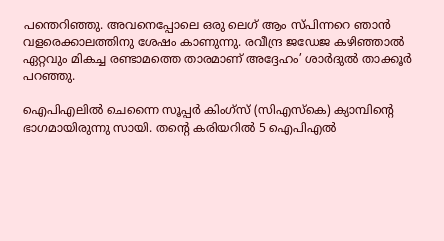പന്തെറിഞ്ഞു. അവനെപ്പോലെ ഒരു ലെഗ് ആം സ്പിന്നറെ ഞാന്‍ വളരെക്കാലത്തിനു ശേഷം കാണുന്നു. രവീന്ദ്ര ജഡേജ കഴിഞ്ഞാല്‍ ഏറ്റവും മികച്ച രണ്ടാമത്തെ താരമാണ് അദ്ദേഹം’ ശാര്‍ദുല്‍ താക്കൂര്‍ പറഞ്ഞു.

ഐപിഎലില്‍ ചെന്നൈ സൂപ്പര്‍ കിംഗ്സ് (സിഎസ്‌കെ) ക്യാമ്പിന്റെ ഭാഗമായിരുന്നു സായി. തന്റെ കരിയറില്‍ 5 ഐപിഎല്‍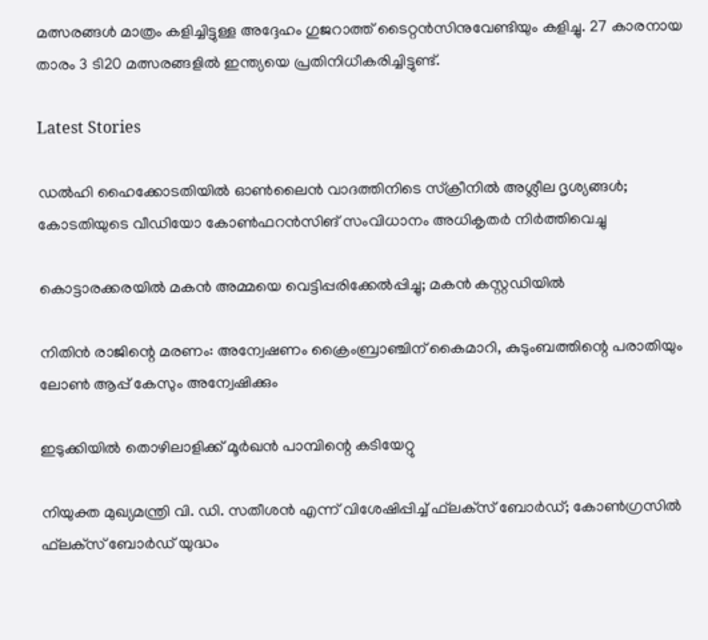മത്സരങ്ങള്‍ മാത്രം കളിച്ചിട്ടുള്ള അദ്ദേഹം ഗുജറാത്ത് ടൈറ്റന്‍സിനുവേണ്ടിയും കളിച്ചു. 27 കാരനായ താരം 3 ടി20 മത്സരങ്ങളില്‍ ഇന്ത്യയെ പ്രതിനിധീകരിച്ചിട്ടുണ്ട്.

Latest Stories

ഡല്‍ഹി ഹൈക്കോടതിയില്‍ ഓണ്‍ലൈന്‍ വാദത്തിനിടെ സ്‌ക്രീനില്‍ അശ്ലീല ദൃശ്യങ്ങള്‍; കോടതിയുടെ വീഡിയോ കോണ്‍ഫറന്‍സിങ് സംവിധാനം അധികൃതര്‍ നിര്‍ത്തിവെച്ചു

കൊട്ടാരക്കരയിൽ മകൻ അമ്മയെ വെട്ടിപ്പരിക്കേൽപ്പിച്ചു; മകൻ കസ്റ്റഡിയിൽ

നിതിൻ രാജിന്റെ മരണം: അന്വേഷണം ക്രൈംബ്രാഞ്ചിന് കൈമാറി, കുടുംബത്തിന്റെ പരാതിയും ലോൺ ആപ്പ് കേസും അന്വേഷിക്കും

ഇടുക്കിയിൽ തൊഴിലാളിക്ക് മൂർഖൻ പാമ്പിന്റെ കടിയേറ്റു

നിയുക്ത മുഖ്യമന്ത്രി വി. ഡി. സതീശന്‍ എന്ന് വിശേഷിപ്പിച്ച് ഫ്‌ലക്‌സ് ബോര്‍ഡ്; കോണ്‍ഗ്രസില്‍ ഫ്‌ലക്‌സ് ബോര്‍ഡ് യുദ്ധം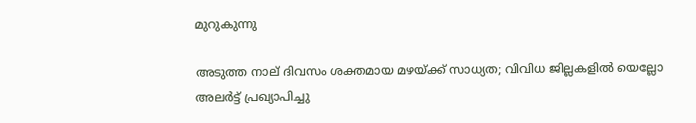മുറുകുന്നു

അടുത്ത നാല് ദിവസം ശക്തമായ മഴയ്ക്ക് സാധ്യത; വിവിധ ജില്ലകളില്‍ യെല്ലോ അലര്‍ട്ട് പ്രഖ്യാപിച്ചു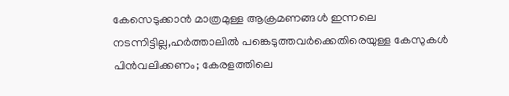കേസെടുക്കാൻ മാത്രമുള്ള ആക്രമണങ്ങൾ ഇന്നലെ നടന്നിട്ടില്ല,ഹർത്താലിൽ പങ്കെടുത്തവർക്കെതിരെയുള്ള കേസുകൾ പിൻവലിക്കണം; കേരളത്തിലെ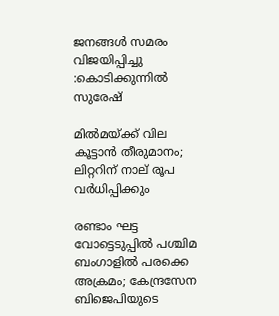ജനങ്ങൾ സമരം വിജയിപ്പിച്ചു :കൊടിക്കുന്നിൽ സുരേഷ്

മില്‍മയ്ക്ക് വില കൂട്ടാന്‍ തീരുമാനം; ലിറ്ററിന് നാല് രൂപ വര്‍ധിപ്പിക്കും

രണ്ടാം ഘട്ട വോട്ടെടുപ്പില്‍ പശ്ചിമ ബംഗാളില്‍ പരക്കെ അക്രമം; കേന്ദ്രസേന ബിജെപിയുടെ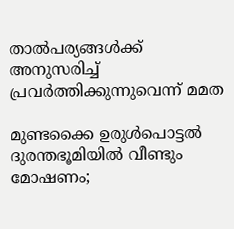താല്‍പര്യങ്ങള്‍ക്ക് അനുസരിച്ച് പ്രവര്‍ത്തിക്കുന്നുവെന്ന് മമത

മുണ്ടക്കൈ ഉരുൾപൊട്ടൽ ദുരന്തഭൂമിയിൽ വീണ്ടും മോഷണം;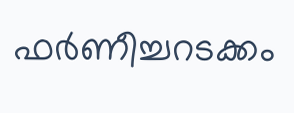ഫർണീച്ചറടക്കം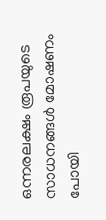ഒന്നരലക്ഷം രൂപയുടെ സാധനങ്ങൾ മോഷണം പോയി